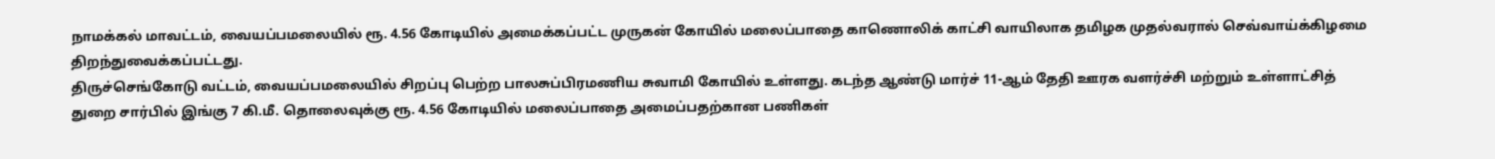நாமக்கல் மாவட்டம், வையப்பமலையில் ரூ. 4.56 கோடியில் அமைக்கப்பட்ட முருகன் கோயில் மலைப்பாதை காணொலிக் காட்சி வாயிலாக தமிழக முதல்வரால் செவ்வாய்க்கிழமை திறந்துவைக்கப்பட்டது.
திருச்செங்கோடு வட்டம், வையப்பமலையில் சிறப்பு பெற்ற பாலசுப்பிரமணிய சுவாமி கோயில் உள்ளது. கடந்த ஆண்டு மார்ச் 11-ஆம் தேதி ஊரக வளர்ச்சி மற்றும் உள்ளாட்சித் துறை சார்பில் இங்கு 7 கி.மீ. தொலைவுக்கு ரூ. 4.56 கோடியில் மலைப்பாதை அமைப்பதற்கான பணிகள்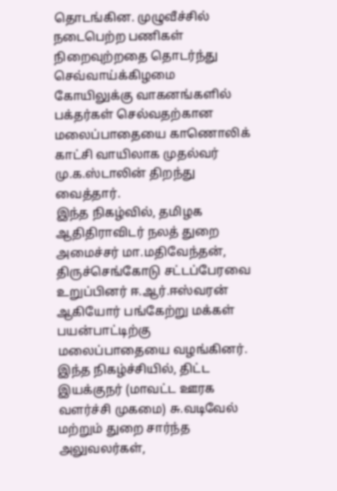தொடங்கின. முழுவீச்சில் நடைபெற்ற பணிகள் நிறைவுற்றதை தொடர்ந்து செவ்வாய்க்கிழமை கோயிலுக்கு வாகனங்களில் பக்தர்கள் செல்வதற்கான மலைப்பாதையை காணொலிக் காட்சி வாயிலாக முதல்வர் மு.க.ஸ்டாலின் திறந்து வைத்தார்.
இந்த நிகழ்வில், தமிழக ஆதிதிராவிடர் நலத் துறை அமைச்சர் மா.மதிவேந்தன், திருச்செங்கோடு சட்டப்பேரவை உறுப்பினர் ஈ.ஆர்.ஈஸ்வரன் ஆகியோர் பங்கேற்று மக்கள் பயன்பாட்டிற்கு மலைப்பாதையை வழங்கினர்.
இந்த நிகழ்ச்சியில், திட்ட இயக்குநர் (மாவட்ட ஊரக வளர்ச்சி முகமை) சு.வடிவேல் மற்றும் துறை சார்ந்த அலுவலர்கள்,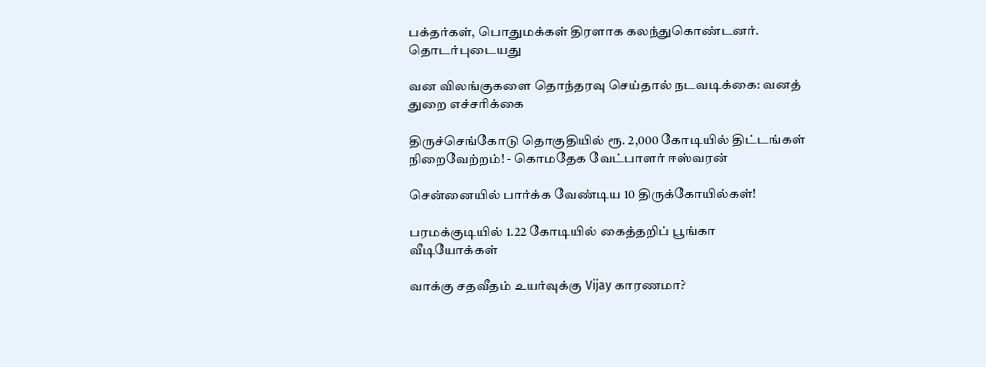பக்தர்கள், பொதுமக்கள் திரளாக கலந்துகொண்டனர்.
தொடர்புடையது

வன விலங்குகளை தொந்தரவு செய்தால் நடவடிக்கை: வனத் துறை எச்சரிக்கை

திருச்செங்கோடு தொகுதியில் ரூ. 2,000 கோடியில் திட்டங்கள் நிறைவேற்றம்! - கொமதேக வேட்பாளர் ஈஸ்வரன்

சென்னையில் பார்க்க வேண்டிய 10 திருக்கோயில்கள்!

பரமக்குடியில் 1.22 கோடியில் கைத்தறிப் பூங்கா
வீடியோக்கள்

வாக்கு சதவீதம் உயர்வுக்கு Vijay காரணமா?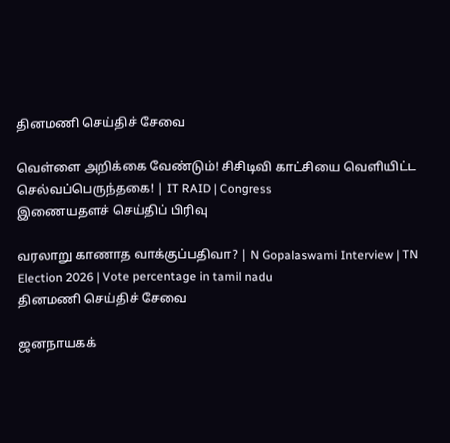தினமணி செய்திச் சேவை

வெள்ளை அறிக்கை வேண்டும்! சிசிடிவி காட்சியை வெளியிட்ட செல்வப்பெருந்தகை! | IT RAID | Congress
இணையதளச் செய்திப் பிரிவு

வரலாறு காணாத வாக்குப்பதிவா? | N Gopalaswami Interview | TN Election 2026 | Vote percentage in tamil nadu
தினமணி செய்திச் சேவை

ஜனநாயகக்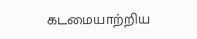கடமையாற்றிய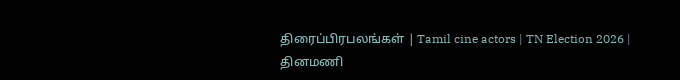திரைப்பிரபலங்கள் | Tamil cine actors | TN Election 2026 |
தினமணி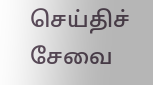செய்திச் சேவை